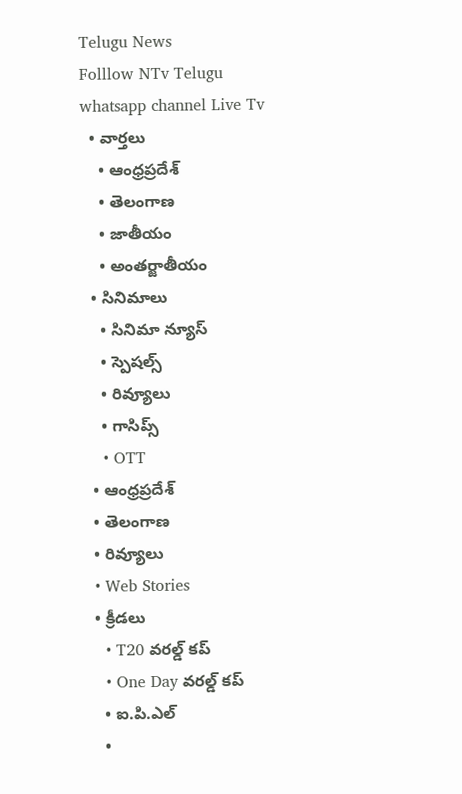Telugu News
Folllow NTv Telugu whatsapp channel Live Tv
  • వార్తలు
    • ఆంధ్రప్రదేశ్
    • తెలంగాణ
    • జాతీయం
    • అంతర్జాతీయం
  • సినిమాలు
    • సినిమా న్యూస్
    • స్పెషల్స్
    • రివ్యూలు
    • గాసిప్స్
    • OTT
  • ఆంధ్రప్రదేశ్
  • తెలంగాణ
  • రివ్యూలు
  • Web Stories
  • క్రీడలు
    • T20 వరల్డ్ కప్
    • One Day వరల్డ్ కప్
    • ఐ.పి.ఎల్
    •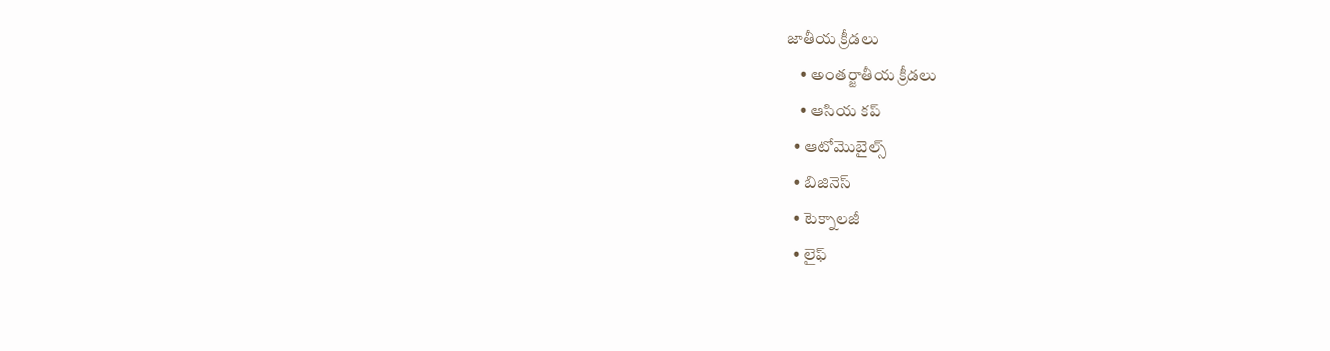జాతీయ క్రీడలు
    • అంతర్జాతీయ క్రీడలు
    • ఆసియ కప్
  • ఆటోమొబైల్స్
  • బిజినెస్‌
  • టెక్నాలజీ
  • లైఫ్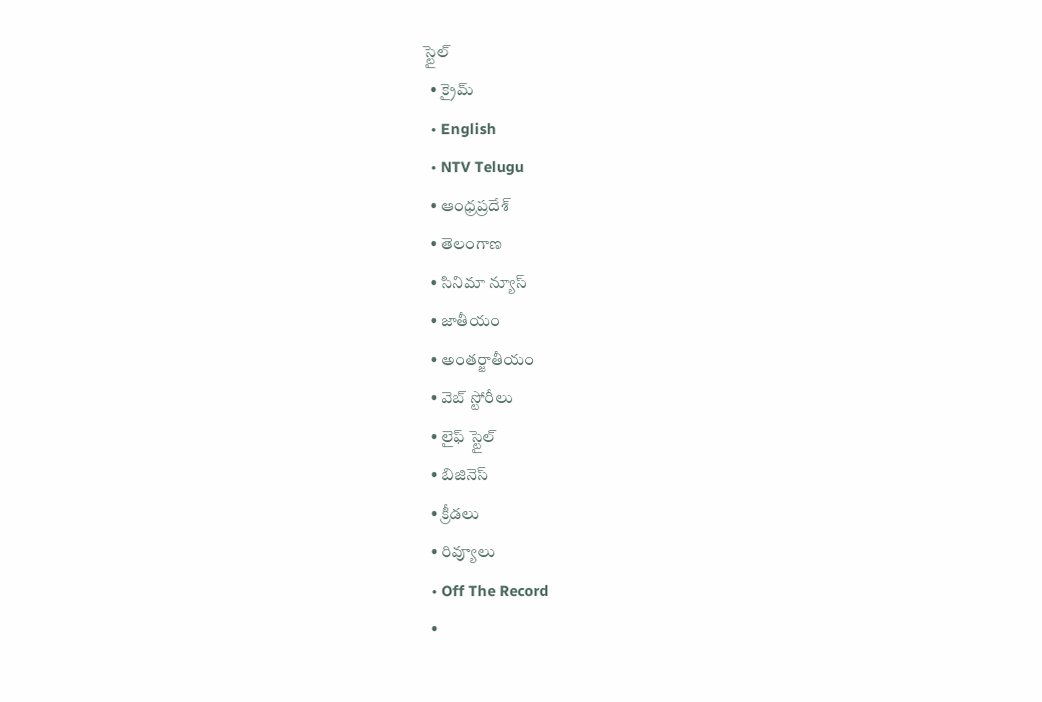స్టైల్
  • క్రైమ్
  • English
  • NTV Telugu
  • ఆంధ్రప్రదేశ్
  • తెలంగాణ
  • సినిమా న్యూస్
  • జాతీయం
  • అంతర్జాతీయం
  • వెబ్ స్టోరీలు
  • లైఫ్ స్టైల్
  • బిజినెస్‌
  • క్రీడలు
  • రివ్యూలు
  • Off The Record
  •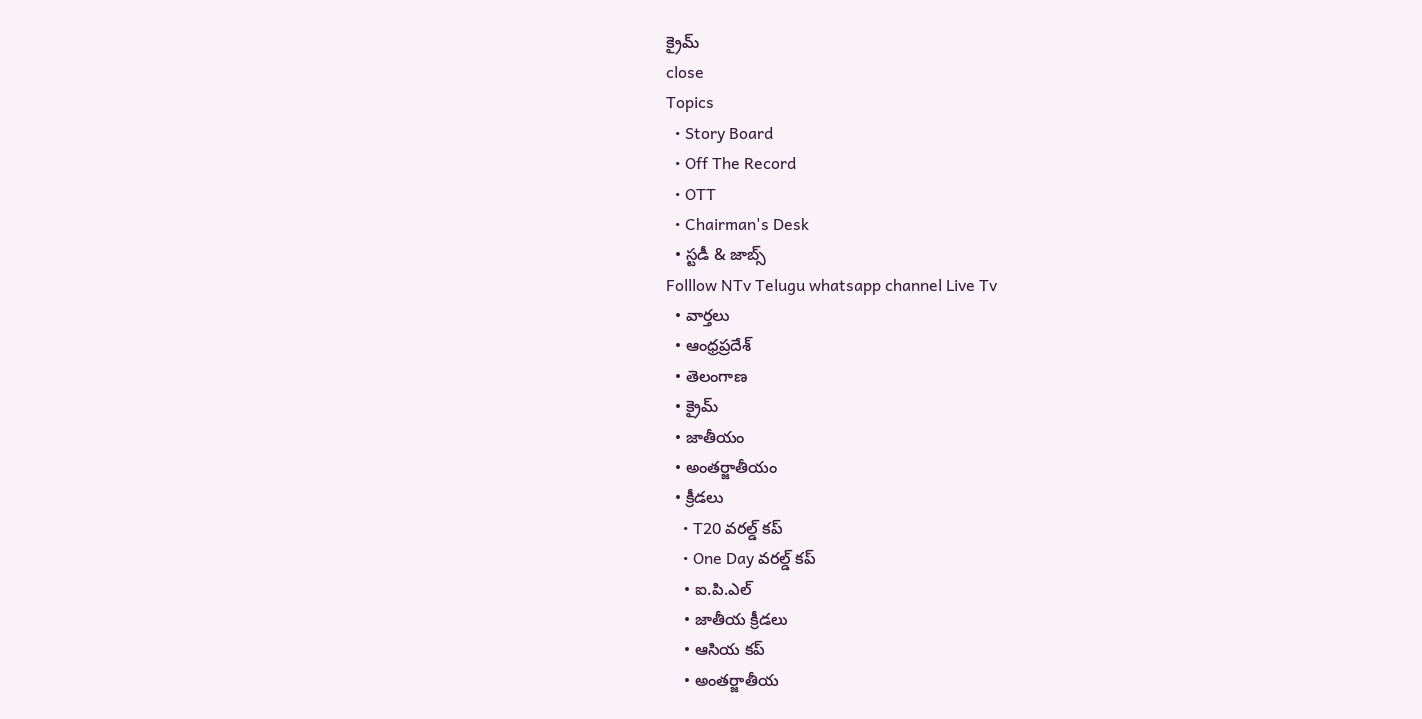క్రైమ్
close
Topics
  • Story Board
  • Off The Record
  • OTT
  • Chairman's Desk
  • స్టడీ & జాబ్స్
Folllow NTv Telugu whatsapp channel Live Tv
  • వార్తలు
  • ఆంధ్రప్రదేశ్
  • తెలంగాణ
  • క్రైమ్
  • జాతీయం
  • అంతర్జాతీయం
  • క్రీడలు
    • T20 వరల్డ్ కప్
    • One Day వరల్డ్ కప్
    • ఐ.పి.ఎల్
    • జాతీయ క్రీడలు
    • ఆసియ కప్
    • అంతర్జాతీయ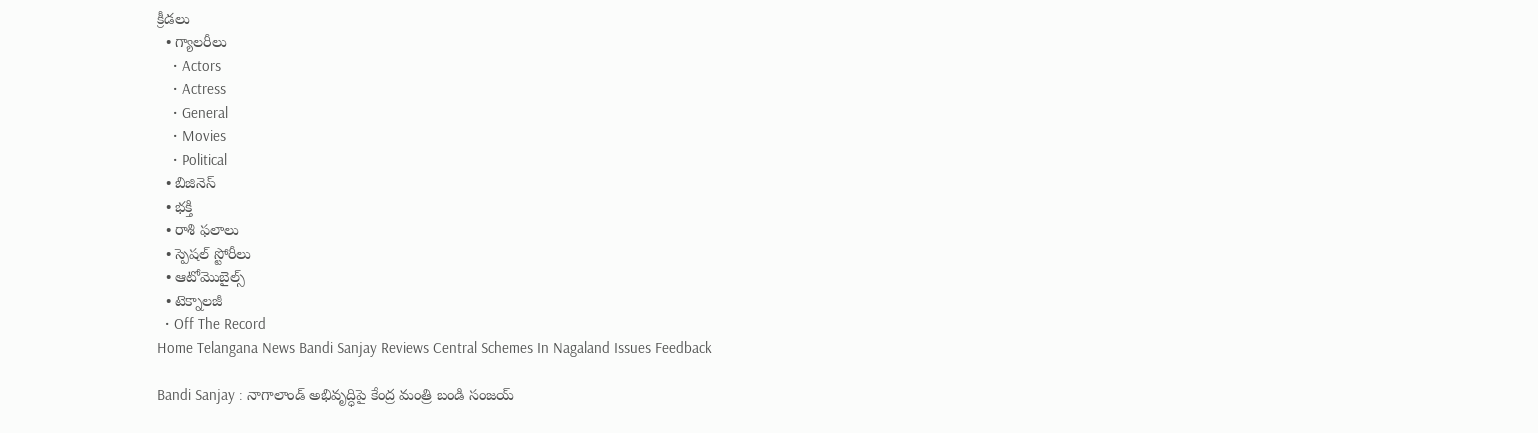క్రీడలు
  • గ్యాలరీలు
    • Actors
    • Actress
    • General
    • Movies
    • Political
  • బిజినెస్‌
  • భక్తి
  • రాశి ఫలాలు
  • స్పెషల్‌ స్టోరీలు
  • ఆటోమొబైల్స్
  • టెక్నాలజీ
  • Off The Record
Home Telangana News Bandi Sanjay Reviews Central Schemes In Nagaland Issues Feedback

Bandi Sanjay : నాగాలాండ్ అభివృద్ధిపై కేంద్ర మంత్రి బండి సంజయ్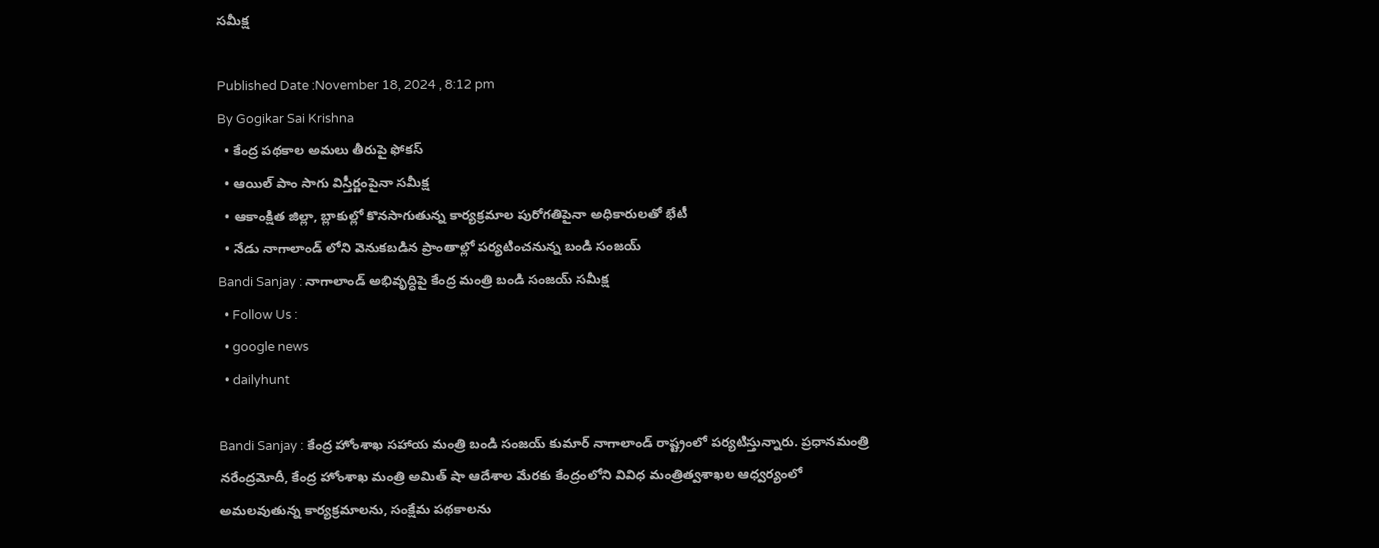సమీక్ష

Published Date :November 18, 2024 , 8:12 pm
By Gogikar Sai Krishna
  • కేంద్ర పథకాల అమలు తీరుపై ఫోకస్
  • ఆయిల్ పాం సాగు విస్తీర్ణంపైనా సమీక్ష
  • ఆకాంక్షిత జిల్లా, బ్లాకుల్లో కొనసాగుతున్న కార్యక్రమాల పురోగతిపైనా అధికారులతో భేటీ
  • నేడు నాగాలాండ్ లోని వెనుకబడిన ప్రాంతాల్లో పర్యటించనున్న బండి సంజయ్
Bandi Sanjay : నాగాలాండ్ అభివృద్ధిపై కేంద్ర మంత్రి బండి సంజయ్ సమీక్ష
  • Follow Us :
  • google news
  • dailyhunt

Bandi Sanjay : కేంద్ర హోంశాఖ సహాయ మంత్రి బండి సంజయ్ కుమార్ నాగాలాండ్ రాష్ట్రంలో పర్యటిస్తున్నారు. ప్రధానమంత్రి నరేంద్రమోదీ, కేంద్ర హోంశాఖ మంత్రి అమిత్ షా ఆదేశాల మేరకు కేంద్రంలోని వివిధ మంత్రిత్వశాఖల ఆధ్వర్యంలో అమలవుతున్న కార్యక్రమాలను, సంక్షేమ పథకాలను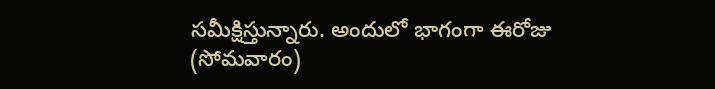సమీక్షిస్తున్నారు. అందులో భాగంగా ఈరోజు (సోమవారం)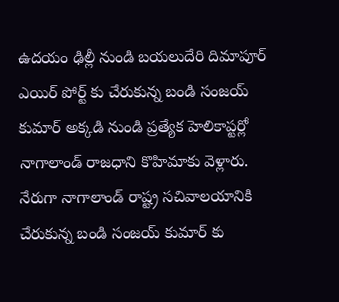ఉదయం ఢిల్లీ నుండి బయలుదేరి దిమాపూర్ ఎయిర్ పోర్ట్ కు చేరుకున్న బండి సంజయ్ కుమార్ అక్కడి నుండి ప్రత్యేక హెలికాప్టర్లో నాగాలాండ్ రాజధాని కొహిమాకు వెళ్లారు. నేరుగా నాగాలాండ్ రాష్ట్ర సచివాలయానికి చేరుకున్న బండి సంజయ్ కుమార్ కు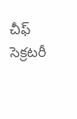చీఫ్ సెక్రటరీ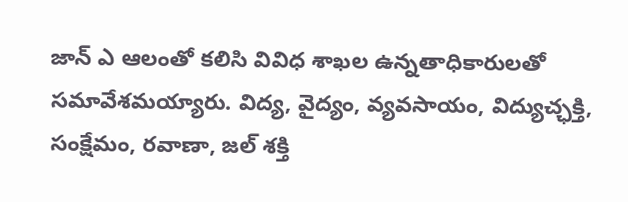జాన్ ఎ ఆలంతో కలిసి వివిధ శాఖల ఉన్నతాధికారులతో సమావేశమయ్యారు. విద్య, వైద్యం, వ్యవసాయం, విద్యుచ్ఛక్తి, సంక్షేమం, రవాణా, జల్ శక్తి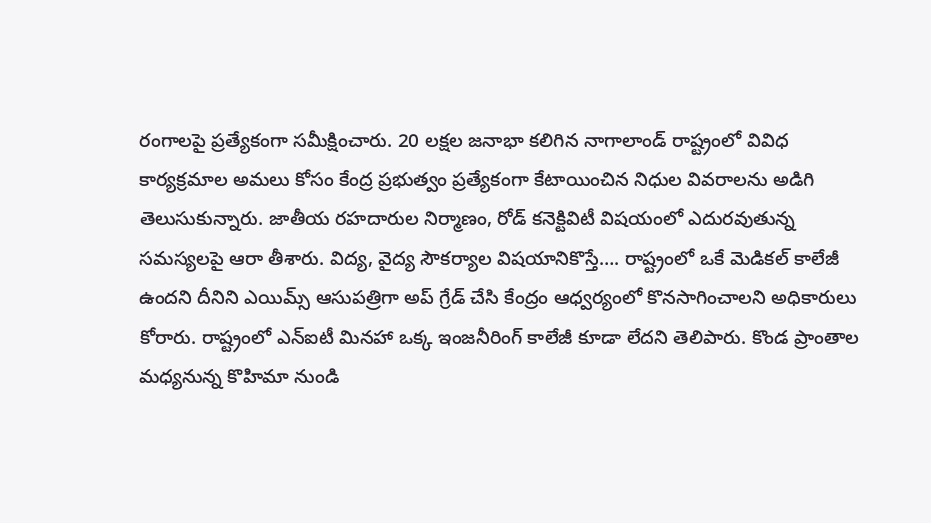రంగాలపై ప్రత్యేకంగా సమీక్షించారు. 20 లక్షల జనాభా కలిగిన నాగాలాండ్ రాష్ట్రంలో వివిధ కార్యక్రమాల అమలు కోసం కేంద్ర ప్రభుత్వం ప్రత్యేకంగా కేటాయించిన నిధుల వివరాలను అడిగి తెలుసుకున్నారు. జాతీయ రహదారుల నిర్మాణం, రోడ్ కనెక్టివిటీ విషయంలో ఎదురవుతున్న సమస్యలపై ఆరా తీశారు. విద్య, వైద్య సౌకర్యాల విషయానికొస్తే…. రాష్ట్రంలో ఒకే మెడికల్ కాలేజీ ఉందని దీనిని ఎయిమ్స్ ఆసుపత్రిగా అప్ గ్రేడ్ చేసి కేంద్రం ఆధ్వర్యంలో కొనసాగించాలని అధికారులు కోరారు. రాష్ట్రంలో ఎన్ఐటీ మినహా ఒక్క ఇంజనీరింగ్ కాలేజీ కూడా లేదని తెలిపారు. కొండ ప్రాంతాల మధ్యనున్న కొహిమా నుండి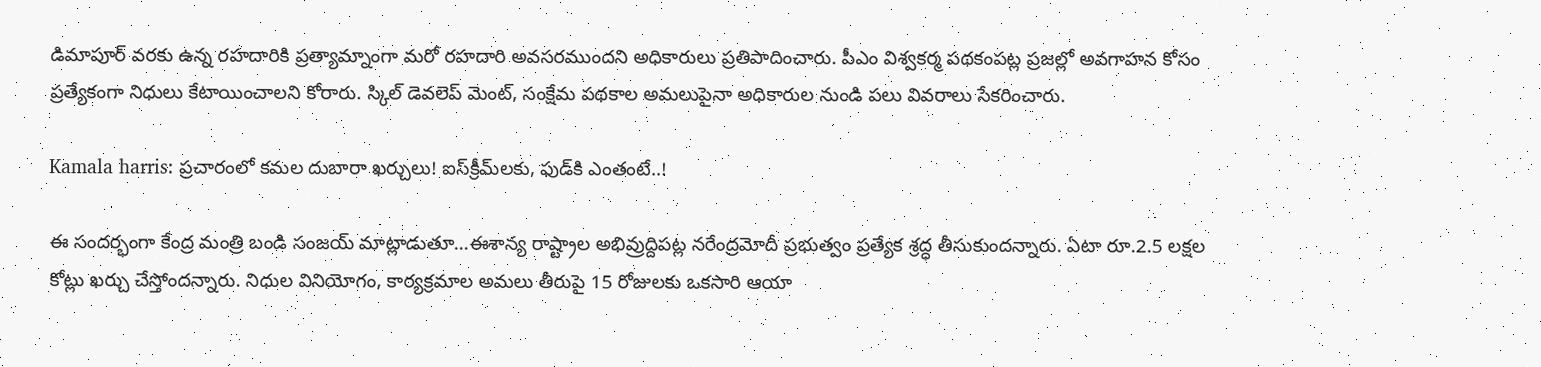డిమాపూర్ వరకు ఉన్న రహదారికి ప్రత్యామ్నాంగా మరో రహదారి అవసరముందని అధికారులు ప్రతిపాదించారు. పీఎం విశ్వకర్మ పథకంపట్ల ప్రజల్లో అవగాహన కోసం ప్రత్యేకంగా నిధులు కేటాయించాలని కోరారు. స్కిల్ డెవలెప్ మెంట్, సంక్షేమ పథకాల అమలుపైనా అధికారుల నుండి పలు వివరాలు సేకరించారు.

Kamala harris: ప్రచారంలో కమల దుబారా ఖర్చులు! ఐస్‌క్రీమ్‌లకు, ఫుడ్‌కి ఎంతంటే..!

ఈ సందర్భంగా కేంద్ర మంత్రి బండి సంజయ్ మాట్లాడుతూ…ఈశాన్య రాష్ట్రాల అభివ్రుద్దిపట్ల నరేంద్రమోదీ ప్రభుత్వం ప్రత్యేక శ్రద్ధ తీసుకుందన్నారు. ఏటా రూ.2.5 లక్షల కోట్లు ఖర్చు చేస్తోందన్నారు. నిధుల వినియోగం, కార్యక్రమాల అమలు తీరుపై 15 రోజులకు ఒకసారి ఆయా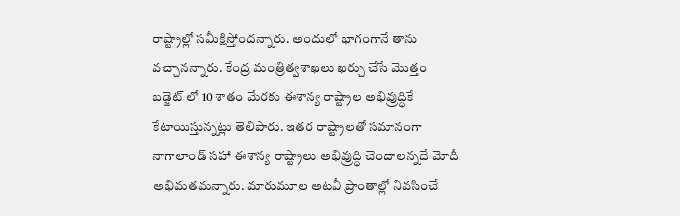రాష్ట్రాల్లో సమీక్షిస్తోందన్నారు. అందులో భాగంగానే తాను వచ్చానన్నారు. కేంద్ర మంత్రిత్వశాఖలు ఖర్చు చేసే మొత్తం బడ్జెట్ లో 10 శాతం మేరకు ఈశాన్య రాష్ట్రాల అభివ్రుద్ధికే కేటాయిస్తున్నట్లు తెలిపారు. ఇతర రాష్ట్రాలతో సమానంగా నాగాలాండ్ సహా ఈశాన్య రాష్ట్రాలు అభివ్రుద్ధి చెందాలన్నదే మోదీ అభిమతమన్నారు. మారుమూల అటవీ ప్రాంతాల్లో నివసించే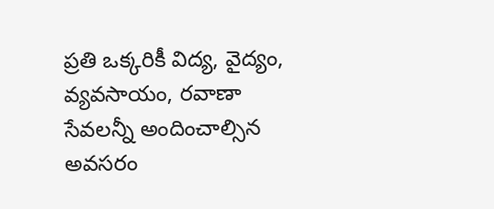ప్రతి ఒక్కరికీ విద్య, వైద్యం, వ్యవసాయం, రవాణా సేవలన్నీ అందించాల్సిన అవసరం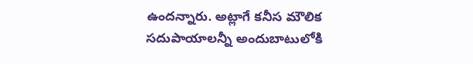ఉందన్నారు. అట్లాగే కనీస మౌలిక సదుపాయాలన్నీ అందుబాటులోకి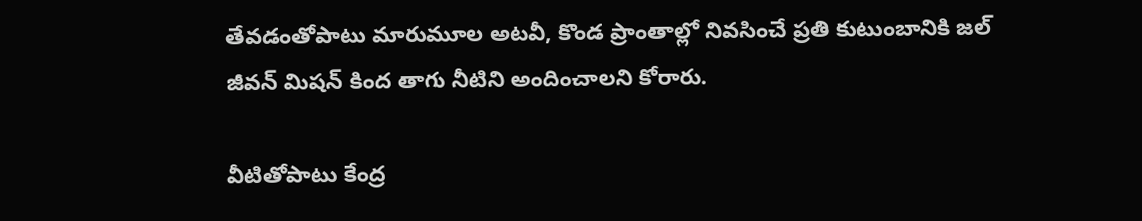తేవడంతోపాటు మారుమూల అటవీ, కొండ ప్రాంతాల్లో నివసించే ప్రతి కుటుంబానికి జల్ జీవన్ మిషన్ కింద తాగు నీటిని అందించాలని కోరారు.

వీటితోపాటు కేంద్ర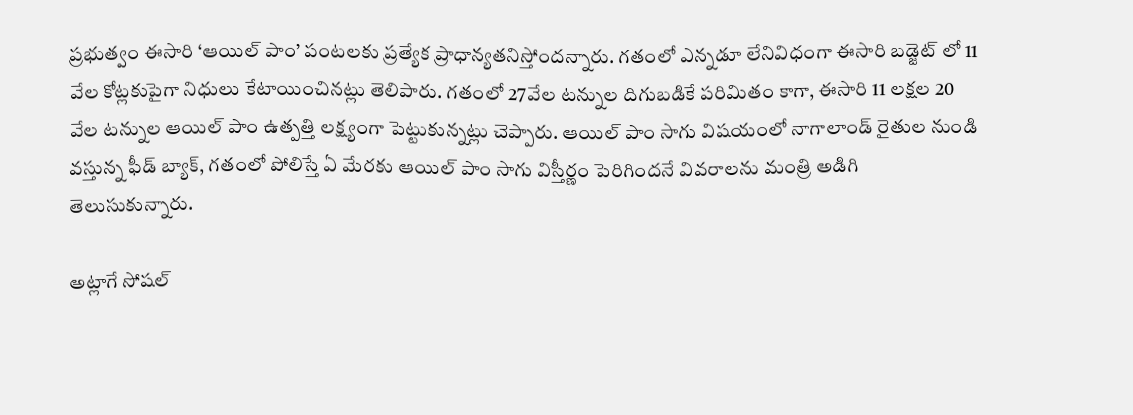ప్రభుత్వం ఈసారి ‘ఆయిల్ పాం’ పంటలకు ప్రత్యేక ప్రాధాన్యతనిస్తోందన్నారు. గతంలో ఎన్నడూ లేనివిధంగా ఈసారి బడ్జెట్ లో 11 వేల కోట్లకుపైగా నిధులు కేటాయించినట్లు తెలిపారు. గతంలో 27వేల టన్నుల దిగుబడికే పరిమితం కాగా, ఈసారి 11 లక్షల 20 వేల టన్నుల ఆయిల్ పాం ఉత్పత్తి లక్ష్యంగా పెట్టుకున్నట్లు చెప్పారు. ఆయిల్ పాం సాగు విషయంలో నాగాలాండ్ రైతుల నుండి వస్తున్న ఫీడ్ బ్యాక్, గతంలో పోలిస్తే ఏ మేరకు ఆయిల్ పాం సాగు విస్తీర్ణం పెరిగిందనే వివరాలను మంత్రి అడిగి తెలుసుకున్నారు.

అట్లాగే సోషల్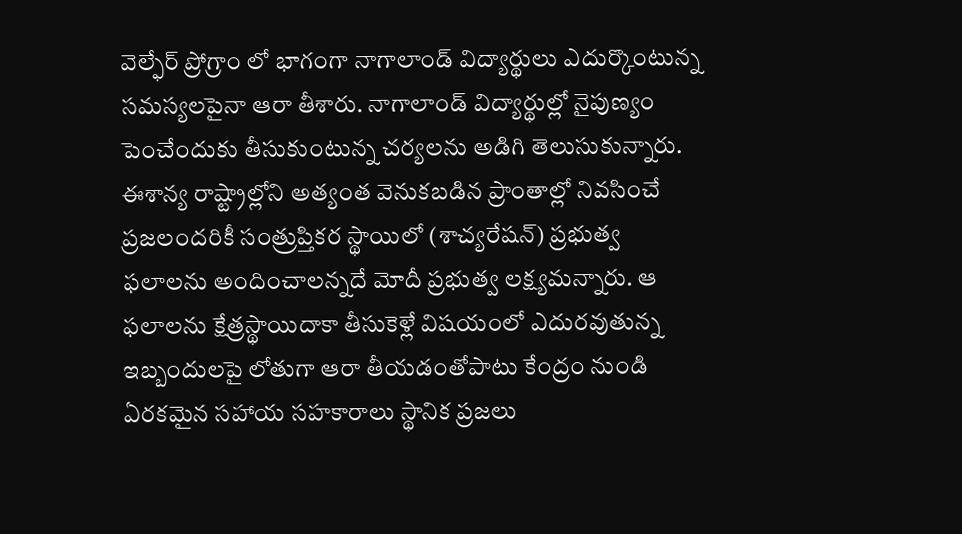వెల్ఫేర్ ప్రోగ్రాం లో భాగంగా నాగాలాండ్ విద్యార్థులు ఎదుర్కొంటున్న సమస్యలపైనా ఆరా తీశారు. నాగాలాండ్ విద్యార్థుల్లో నైపుణ్యం పెంచేందుకు తీసుకుంటున్న చర్యలను అడిగి తెలుసుకున్నారు. ఈశాన్య రాష్ట్రాల్లోని అత్యంత వెనుకబడిన ప్రాంతాల్లో నివసించే ప్రజలందరికీ సంత్రుప్తికర స్థాయిలో (శాచ్యరేషన్) ప్రభుత్వ ఫలాలను అందించాలన్నదే మోదీ ప్రభుత్వ లక్ష్యమన్నారు. ఆ ఫలాలను క్షేత్రస్థాయిదాకా తీసుకెళ్లే విషయంలో ఎదురవుతున్న ఇబ్బందులపై లోతుగా ఆరా తీయడంతోపాటు కేంద్రం నుండి ఏరకమైన సహాయ సహకారాలు స్థానిక ప్రజలు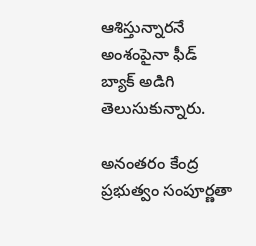ఆశిస్తున్నారనే అంశంపైనా ఫీడ్ బ్యాక్ అడిగి తెలుసుకున్నారు.

అనంతరం కేంద్ర ప్రభుత్వం సంపూర్ణతా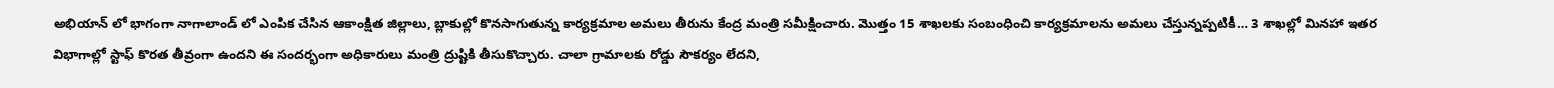అభియాన్ లో భాగంగా నాగాలాండ్ లో ఎంపిక చేసిన ఆకాంక్షిత జిల్లాలు, బ్లాకుల్లో కొనసాగుతున్న కార్యక్రమాల అమలు తీరును కేంద్ర మంత్రి సమీక్షించారు. మొత్తం 15 శాఖలకు సంబంధించి కార్యక్రమాలను అమలు చేస్తున్నప్పటికీ… 3 శాఖల్లో మినహా ఇతర విభాగాల్లో స్టాఫ్ కొరత తీవ్రంగా ఉందని ఈ సందర్భంగా అధికారులు మంత్రి ద్రుష్టికి తీసుకొచ్చారు. చాలా గ్రామాలకు రోడ్డు సౌకర్యం లేదని,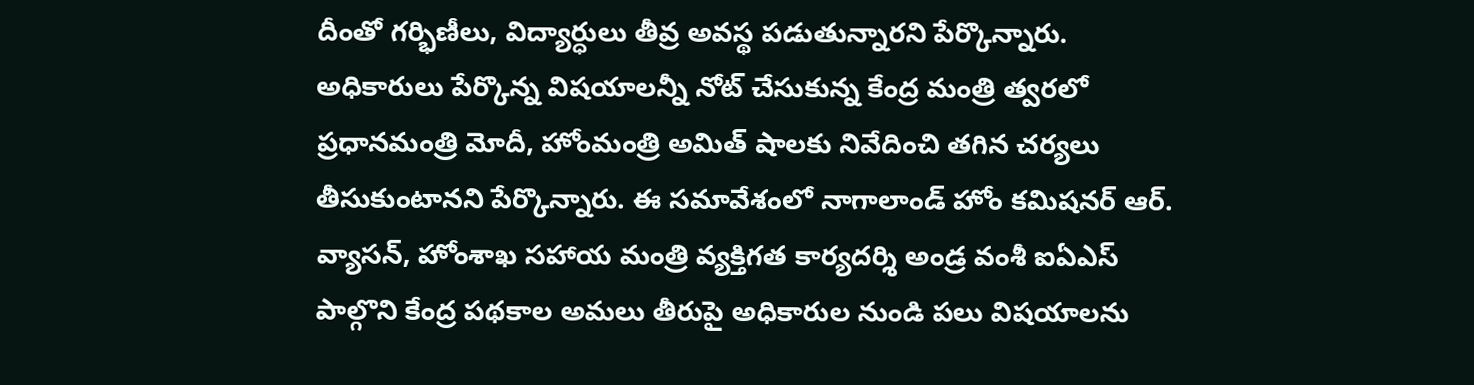దీంతో గర్భిణీలు, విద్యార్ధులు తీవ్ర అవస్థ పడుతున్నారని పేర్కొన్నారు. అధికారులు పేర్కొన్న విషయాలన్నీ నోట్ చేసుకున్న కేంద్ర మంత్రి త్వరలో ప్రధానమంత్రి మోదీ, హోంమంత్రి అమిత్ షాలకు నివేదించి తగిన చర్యలు తీసుకుంటానని పేర్కొన్నారు. ఈ సమావేశంలో నాగాలాండ్ హోం కమిషనర్ ఆర్. వ్యాసన్, హోంశాఖ సహాయ మంత్రి వ్యక్తిగత కార్యదర్శి అండ్ర వంశీ ఐఏఎస్ పాల్గొని కేంద్ర పథకాల అమలు తీరుపై అధికారుల నుండి పలు విషయాలను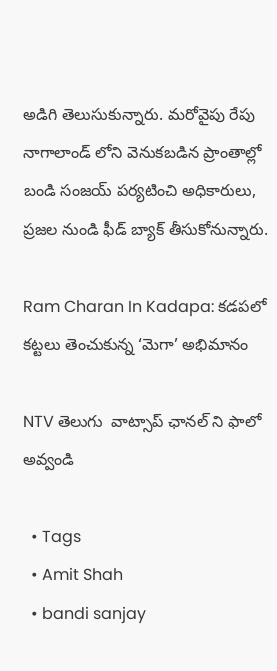అడిగి తెలుసుకున్నారు. మరోవైపు రేపు నాగాలాండ్ లోని వెనుకబడిన ప్రాంతాల్లో బండి సంజయ్ పర్యటించి అధికారులు, ప్రజల నుండి ఫీడ్ బ్యాక్ తీసుకోనున్నారు.

Ram Charan In Kadapa: కడపలో కట్టలు తెంచుకున్న ‘మెగా’ అభిమానం

NTV తెలుగు  వాట్సాప్ ఛానల్ ని ఫాలో అవ్వండి

  • Tags
  • Amit Shah
  • bandi sanjay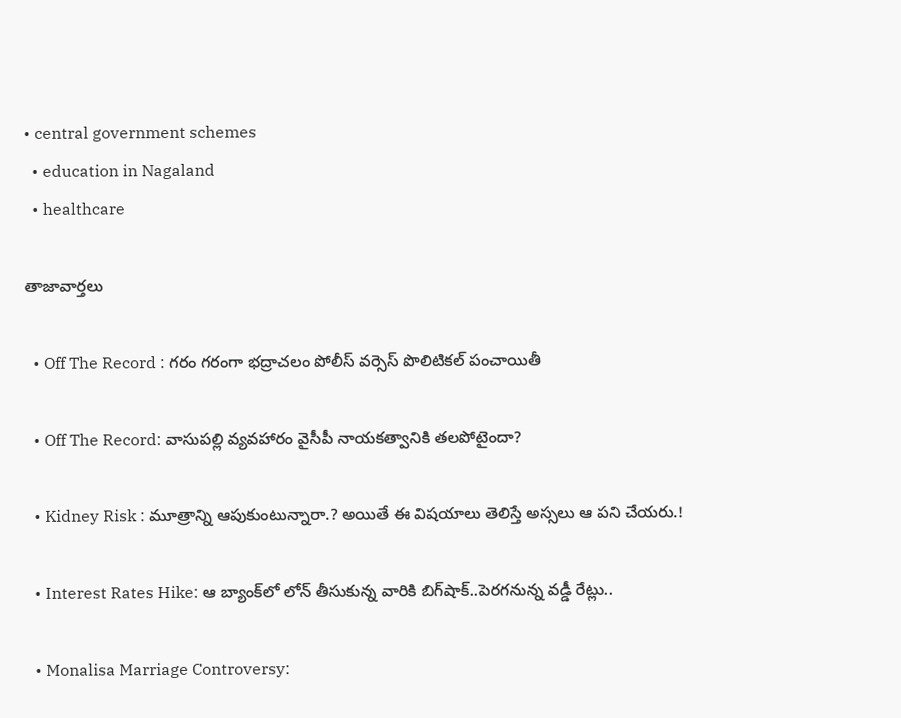• central government schemes
  • education in Nagaland
  • healthcare

తాజావార్తలు

  • Off The Record : గరం గరంగా భద్రాచలం పోలీస్ వర్సెస్ పొలిటికల్ పంచాయితీ

  • Off The Record: వాసుపల్లి వ్యవహారం వైసీపీ నాయకత్వానికి తలపోటైందా?

  • Kidney Risk : మూత్రాన్ని ఆపుకుంటున్నారా.? అయితే ఈ విషయాలు తెలిస్తే అస్సలు ఆ పని చేయరు.!

  • Interest Rates Hike: ఆ బ్యాంక్‌లో లోన్ తీసుకున్న వారికి బిగ్‌షాక్..పెరగనున్న వడ్డీ రేట్లు..

  • Monalisa Marriage Controversy: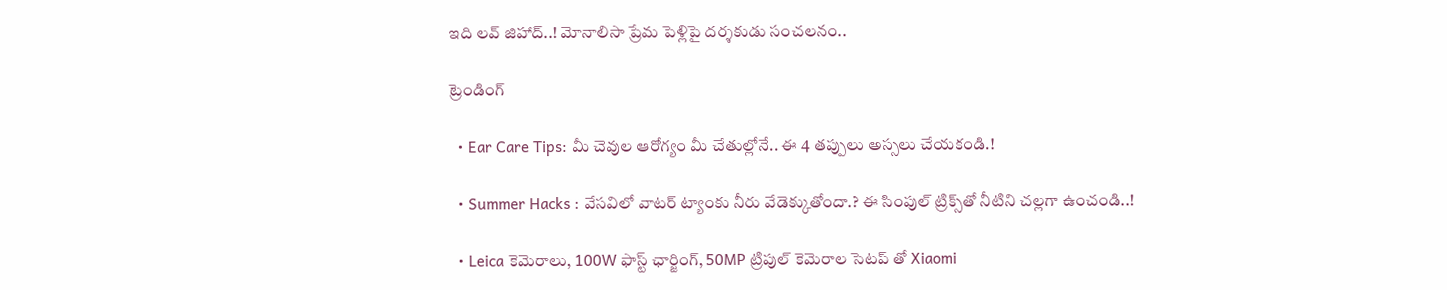ఇది లవ్‌ జిహాద్‌..! మోనాలిసా ప్రేమ పెళ్లిపై దర్శకుడు సంచలనం..

ట్రెండింగ్‌

  • Ear Care Tips: మీ చెవుల ఆరోగ్యం మీ చేతుల్లోనే.. ఈ 4 తప్పులు అస్సలు చేయకండి.!

  • Summer Hacks : వేసవిలో వాటర్ ట్యాంకు నీరు వేడెక్కుతోందా.? ఈ సింపుల్ ట్రిక్స్‌తో నీటిని చల్లగా ఉంచండి..!

  • Leica కెమెరాలు, 100W ఫాస్ట్ ఛార్జింగ్‌, 50MP ట్రిపుల్ కెమెరాల సెటప్ తో Xiaomi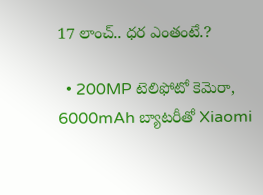17 లాంచ్.. ధర ఎంతంటే.?

  • 200MP టెలిఫోటో కెమెరా, 6000mAh బ్యాటరీతో Xiaomi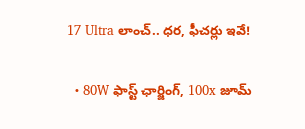17 Ultra లాంచ్.. ధర, ఫీచర్లు ఇవే!

  • 80W ఫాస్ట్ ఛార్జింగ్, 100x జూమ్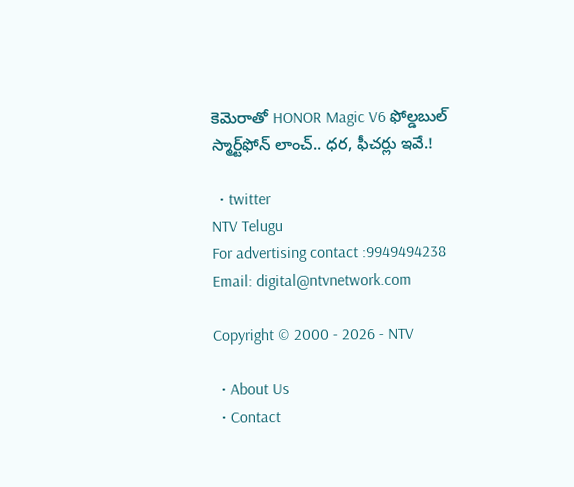కెమెరాతో HONOR Magic V6 ఫోల్డబుల్ స్మార్ట్‌ఫోన్‌ లాంచ్.. ధర, ఫీచర్లు ఇవే.!

  • twitter
NTV Telugu
For advertising contact :9949494238
Email: digital@ntvnetwork.com

Copyright © 2000 - 2026 - NTV

  • About Us
  • Contact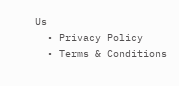Us
  • Privacy Policy
  • Terms & Conditions